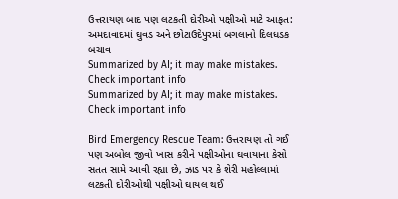ઉત્તરાયણ બાદ પણ લટકતી દોરીઓ પક્ષીઓ માટે આફત: અમદાવાદમાં ઘુવડ અને છોટાઉદેપુરમાં બગલાનો દિલધડક બચાવ
Summarized by AI; it may make mistakes. Check important info
Summarized by AI; it may make mistakes. Check important info

Bird Emergency Rescue Team: ઉત્તરાયણ તો ગઈ પણ અબોલ જીવો ખાસ કરીને પક્ષીઓના ઘવાયાના કેસો સતત સામે આવી રહ્યા છે, ઝાડ પર કે શેરી મહોલ્લામાં લટકતી દોરીઓથી પક્ષીઓ ઘાયલ થઈ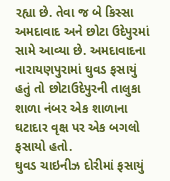રહ્યા છે. તેવા જ બે કિસ્સા અમદાવાદ અને છોટા ઉદેપુરમાં સામે આવ્યા છે. અમદાવાદના નારાયણપુરામાં ઘુવડ ફસાયું હતું તો છોટાઉદેપુરની તાલુકા શાળા નંબર એક શાળાના ઘટાદાર વૃક્ષ પર એક બગલો ફસાયો હતો.
ઘુવડ ચાઇનીઝ દોરીમાં ફસાયું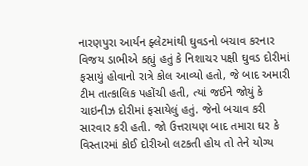નારણપુરા આર્યન ફ્લેટમાંથી ઘુવડનો બચાવ કરનાર વિજય ડાભીએ કહ્યું હતું કે નિશાચર પક્ષી ઘુવડ દોરીમાં ફસાયું હોવાનો રાત્રે કોલ આવ્યો હતો, જે બાદ અમારી ટીમ તાત્કાલિક પહોંચી હતી, ત્યાં જઈને જોયું કે ચાઇનીઝ દોરીમાં ફસાયેલું હતું. જેનો બચાવ કરી સારવાર કરી હતી. જો ઉત્તરાયણ બાદ તમારા ઘર કે વિસ્તારમાં કોઈ દોરીઓ લટકતી હોય તો તેને યોગ્ય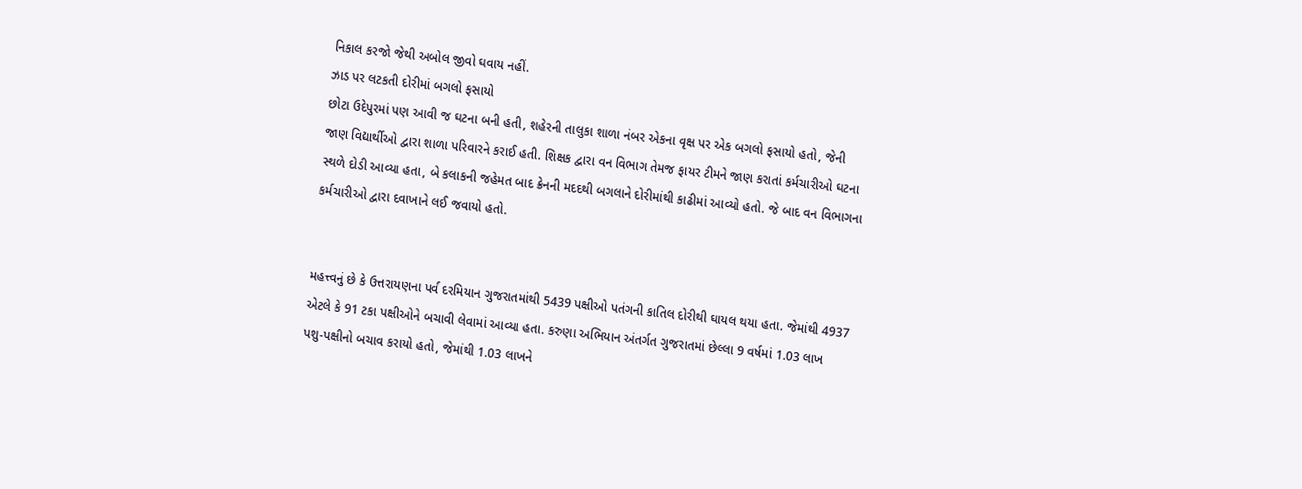નિકાલ કરજો જેથી અબોલ જીવો ઘવાય નહીં.
ઝાડ પર લટકતી દોરીમાં બગલો ફસાયો
છોટા ઉદેપુરમાં પણ આવી જ ઘટના બની હતી, શહેરની તાલુકા શાળા નંબર એકના વૃક્ષ પર એક બગલો ફસાયો હતો, જેની જાણ વિદ્યાર્થીઓ દ્વારા શાળા પરિવારને કરાઈ હતી. શિક્ષક દ્વારા વન વિભાગ તેમજ ફાયર ટીમને જાણ કરાતાં કર્મચારીઓ ઘટના સ્થળે દોડી આવ્યા હતા, બે કલાકની જહેમત બાદ ક્રેનની મદદથી બગલાને દોરીમાંથી કાઢીમાં આવ્યો હતો. જે બાદ વન વિભાગના કર્મચારીઓ દ્વારા દવાખાને લઈ જવાયો હતો.


મહત્ત્વનું છે કે ઉત્તરાયણના પર્વ દરમિયાન ગુજરાતમાંથી 5439 પક્ષીઓ પતંગની કાતિલ દોરીથી ઘાયલ થયા હતા. જેમાંથી 4937 એટલે કે 91 ટકા પક્ષીઓને બચાવી લેવામાં આવ્યા હતા. કરુણા અભિયાન અંતર્ગત ગુજરાતમાં છેલ્લા 9 વર્ષમાં 1.03 લાખ પશુ-પક્ષીનો બચાવ કરાયો હતો, જેમાંથી 1.03 લાખને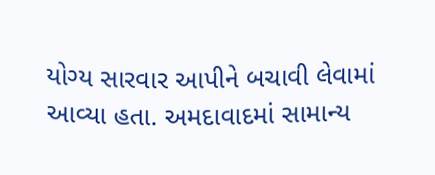યોગ્ય સારવાર આપીને બચાવી લેવામાં આવ્યા હતા. અમદાવાદમાં સામાન્ય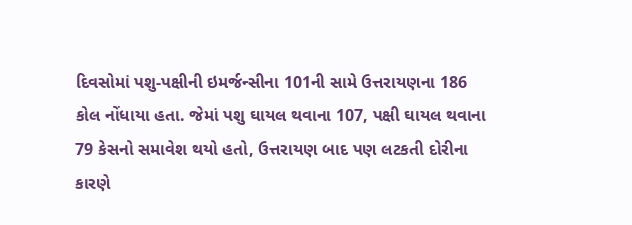દિવસોમાં પશુ-પક્ષીની ઇમર્જન્સીના 101ની સામે ઉત્તરાયણના 186 કોલ નોંધાયા હતા. જેમાં પશુ ઘાયલ થવાના 107, પક્ષી ઘાયલ થવાના 79 કેસનો સમાવેશ થયો હતો, ઉત્તરાયણ બાદ પણ લટકતી દોરીના કારણે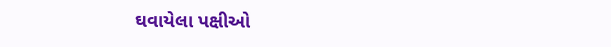ઘવાયેલા પક્ષીઓ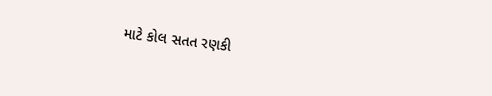માટે કોલ સતત રણકી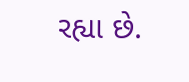રહ્યા છે.